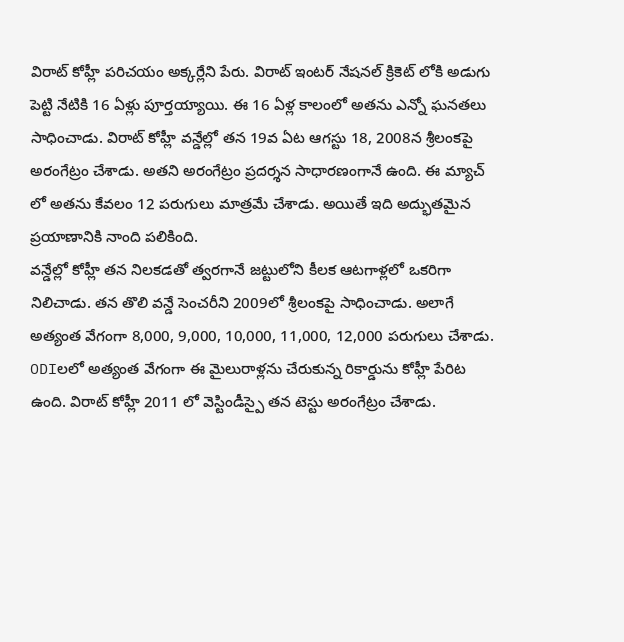విరాట్ కోహ్లీ పరిచయం అక్కర్లేని పేరు. విరాట్ ఇంటర్ నేషనల్ క్రికెట్ లోకి అడుగు పెట్టి నేటికి 16 ఏళ్లు పూర్తయ్యాయి. ఈ 16 ఏళ్ల కాలంలో అతను ఎన్నో ఘనతలు సాధించాడు. విరాట్ కోహ్లీ వన్డేల్లో తన 19వ ఏట ఆగస్టు 18, 2008న శ్రీలంకపై అరంగేట్రం చేశాడు. అతని అరంగేట్రం ప్రదర్శన సాధారణంగానే ఉంది. ఈ మ్యాచ్ లో అతను కేవలం 12 పరుగులు మాత్రమే చేశాడు. అయితే ఇది అద్భుతమైన ప్రయాణానికి నాంది పలికింది.
వన్డేల్లో కోహ్లీ తన నిలకడతో త్వరగానే జట్టులోని కీలక ఆటగాళ్లలో ఒకరిగా నిలిచాడు. తన తొలి వన్డే సెంచరీని 2009లో శ్రీలంకపై సాధించాడు. అలాగే అత్యంత వేగంగా 8,000, 9,000, 10,000, 11,000, 12,000 పరుగులు చేశాడు. ODIలలో అత్యంత వేగంగా ఈ మైలురాళ్లను చేరుకున్న రికార్డును కోహ్లీ పేరిట ఉంది. విరాట్ కోహ్లీ 2011 లో వెస్టిండీస్పై తన టెస్టు అరంగేట్రం చేశాడు.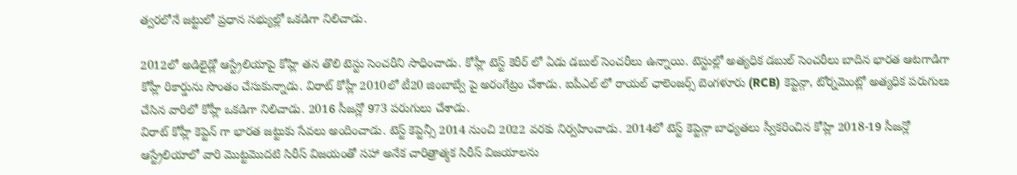త్వరలోనే జట్టులో ప్రధాన సభ్యుల్లో ఒకడిగా నిలిచాడు.

2012లో అడిలైడ్లో ఆస్ట్రేలియాపై కోహ్లి తన తొలి టెస్టు సెంచరీని సాధించాడు. కోహ్లీ టెస్ట్ కెరీర్ లో ఏడు డబుల్ సెంచరీలు ఉన్నాయి. టెస్టుల్లో అత్యధిక డబుల్ సెంచరీలు బాదిన భారత ఆటగాడిగా కోహ్లీ రికార్డును సొంతం చేసుకున్నాడు. విరాట్ కోహ్లీ 2010లో టీ20 జింబాబ్వే పై అరంగేట్రం చేశాడు. ఐపీఎల్ లో రాయల్ ఛాలెంజర్స్ బెంగళూరు (RCB) కెప్టెన్గా, టోర్నమెంట్లో అత్యధిక పరుగులు చేసిన వారిలో కోహ్లీ ఒకడిగా నిలిచాడు. 2016 సీజన్లో 973 పరుగులు చేశాడు.
విరాట్ కోహ్లీ కెప్టెన్ గా భారత జట్టుకు సేవలు అందించాడు. టెస్ట్ కెప్టెన్సీ 2014 నుంచి 2022 వరకు నిర్వహించాడు. 2014లో టెస్ట్ కెప్టెన్గా బాధ్యతలు స్వీకరించిన కోహ్లి 2018-19 సీజన్లో ఆస్ట్రేలియాలో వారి మొట్టమొదటి సిరీస్ విజయంతో సహా అనేక చారిత్రాత్మక సిరీస్ విజయాలను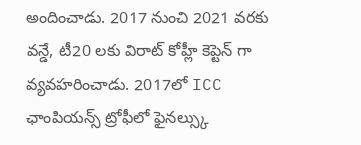అందించాడు. 2017 నుంచి 2021 వరకు వన్డే, టీ20 లకు విరాట్ కోహ్లీ కెప్టెన్ గా వ్యవహరించాడు. 2017లో ICC ఛాంపియన్స్ ట్రోఫీలో ఫైనల్స్కు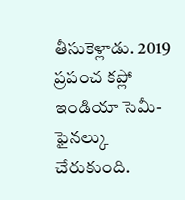తీసుకెళ్లాడు. 2019 ప్రపంచ కప్లో ఇండియా సెమీ-ఫైనల్కు చేరుకుంది.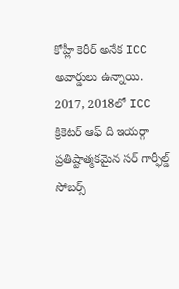కోహ్లీ కెరీర్ అనేక ICC అవార్డులు ఉన్నాయి. 2017, 2018లో ICC క్రికెటర్ ఆఫ్ ది ఇయర్గా ప్రతిష్టాత్మకమైన సర్ గార్ఫీల్డ్ సోబర్స్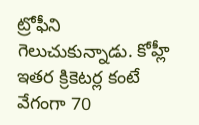ట్రోఫీని గెలుచుకున్నాడు. కోహ్లీ ఇతర క్రికెటర్ల కంటే వేగంగా 70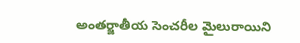అంతర్జాతీయ సెంచరీల మైలురాయిని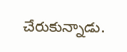చేరుకున్నాడు.